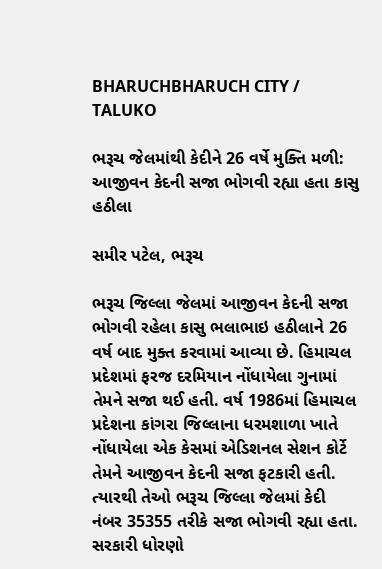BHARUCHBHARUCH CITY / TALUKO

ભરૂચ જેલમાંથી કેદીને 26 વર્ષે મુક્તિ મળી: આજીવન કેદની સજા ભોગવી રહ્યા હતા કાસુ હઠીલા

સમીર પટેલ, ભરૂચ

ભરૂચ જિલ્લા જેલમાં આજીવન કેદની સજા ભોગવી રહેલા કાસુ ભલાભાઇ હઠીલાને 26 વર્ષ બાદ મુક્ત કરવામાં આવ્યા છે. હિમાચલ પ્રદેશમાં ફરજ દરમિયાન નોંધાયેલા ગુનામાં તેમને સજા થઈ હતી. વર્ષ 1986માં હિમાચલ પ્રદેશના કાંગરા જિલ્લાના ધરમશાળા ખાતે નોંધાયેલા એક કેસમાં એડિશનલ સેશન કોર્ટે તેમને આજીવન કેદની સજા ફટકારી હતી. ત્યારથી તેઓ ભરૂચ જિલ્લા જેલમાં કેદી નંબર 35355 તરીકે સજા ભોગવી રહ્યા હતા. સરકારી ધોરણો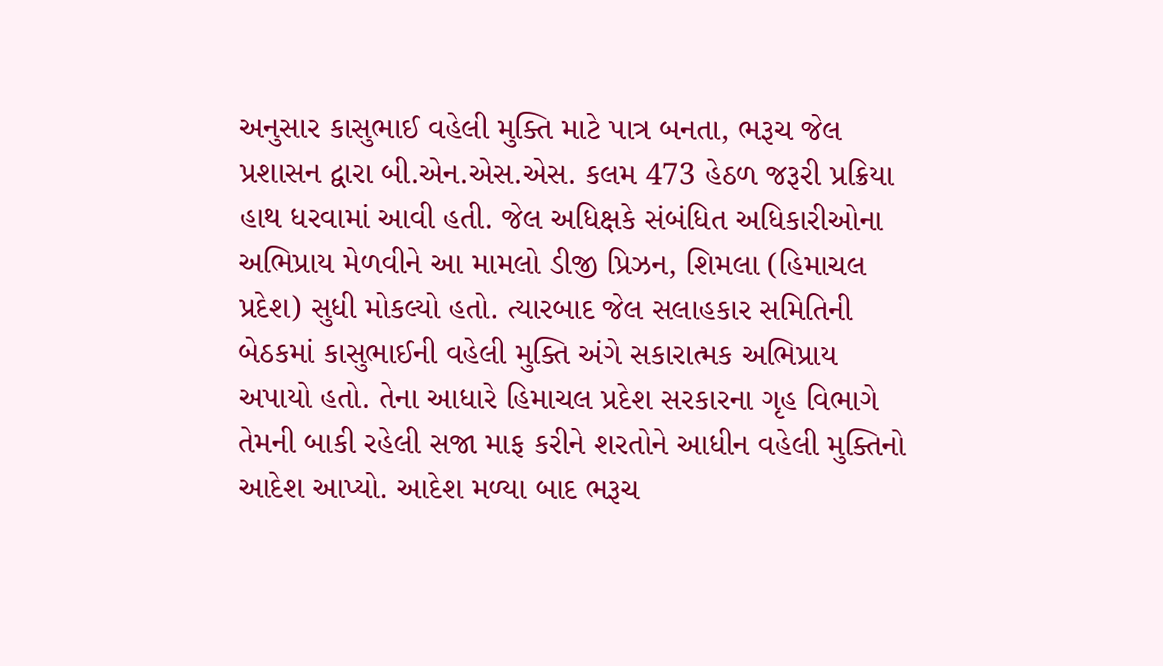અનુસાર કાસુભાઈ વહેલી મુક્તિ માટે પાત્ર બનતા, ભરૂચ જેલ પ્રશાસન દ્વારા બી.એન.એસ.એસ. કલમ 473 હેઠળ જરૂરી પ્રક્રિયા હાથ ધરવામાં આવી હતી. જેલ અધિક્ષકે સંબંધિત અધિકારીઓના અભિપ્રાય મેળવીને આ મામલો ડીજી પ્રિઝન, શિમલા (હિમાચલ પ્રદેશ) સુધી મોકલ્યો હતો. ત્યારબાદ જેલ સલાહકાર સમિતિની બેઠકમાં કાસુભાઈની વહેલી મુક્તિ અંગે સકારાત્મક અભિપ્રાય અપાયો હતો. તેના આધારે હિમાચલ પ્રદેશ સરકારના ગૃહ વિભાગે તેમની બાકી રહેલી સજા માફ કરીને શરતોને આધીન વહેલી મુક્તિનો આદેશ આપ્યો. આદેશ મળ્યા બાદ ભરૂચ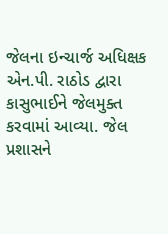જેલના ઇન્ચાર્જ અધિક્ષક એન.પી. રાઠોડ દ્વારા કાસુભાઈને જેલમુક્ત કરવામાં આવ્યા. જેલ પ્રશાસને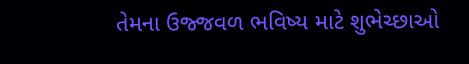તેમના ઉજ્જવળ ભવિષ્ય માટે શુભેચ્છાઓ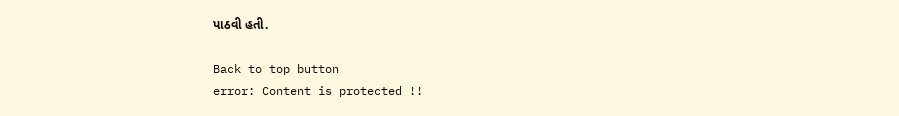પાઠવી હતી.

Back to top button
error: Content is protected !!